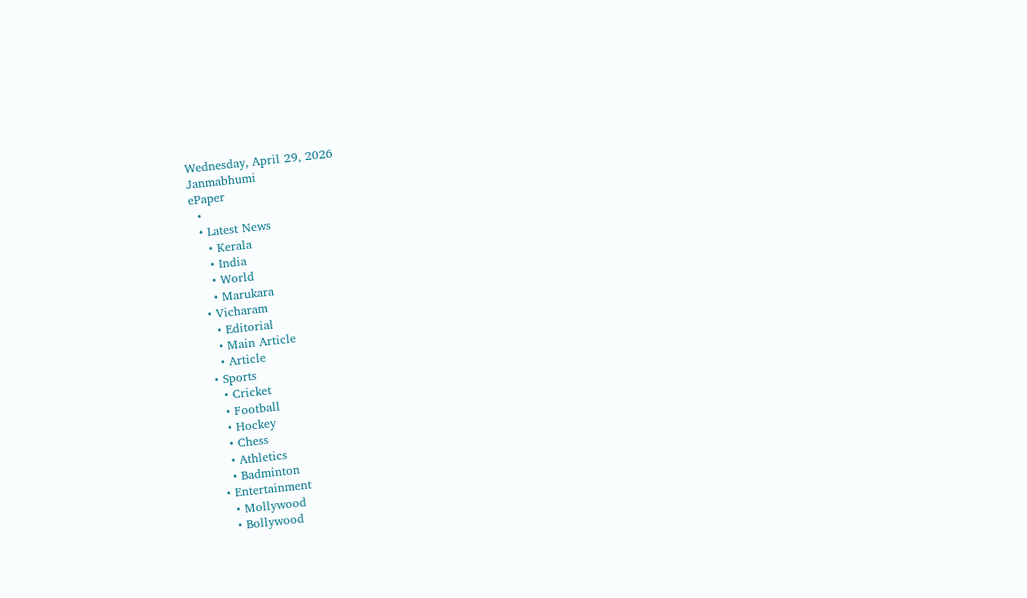Wednesday, April 29, 2026
Janmabhumi
ePaper
  •
  • Latest News
    • Kerala
    • India
    • World
    • Marukara
  • Vicharam
    • Editorial
    • Main Article
    • Article
  • Sports
    • Cricket
    • Football
    • Hockey
    • Chess
    • Athletics
    • Badminton
  • Entertainment
    • Mollywood
    • Bollywood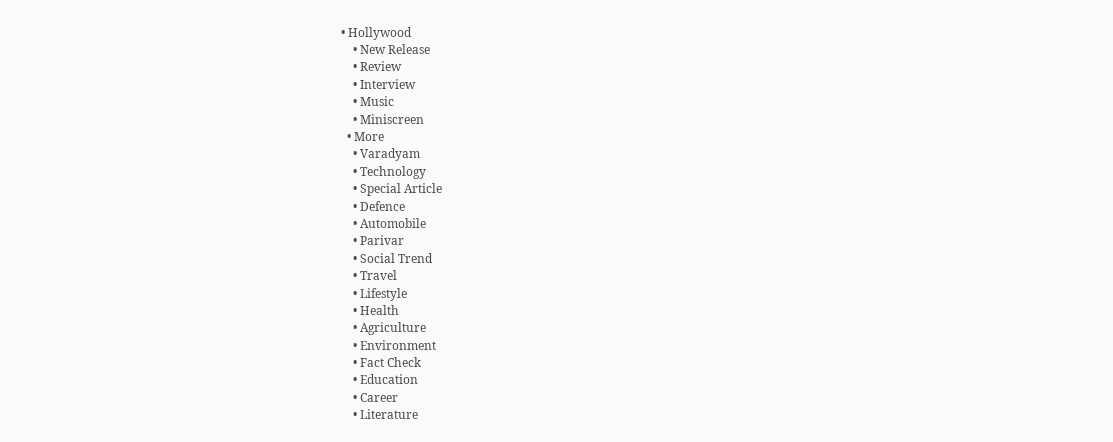• Hollywood
    • New Release
    • Review
    • Interview
    • Music
    • Miniscreen
  • More
    • Varadyam
    • Technology
    • Special Article
    • Defence
    • Automobile
    • Parivar
    • Social Trend
    • Travel
    • Lifestyle
    • Health
    • Agriculture
    • Environment
    • Fact Check
    • Education
    • Career
    • Literature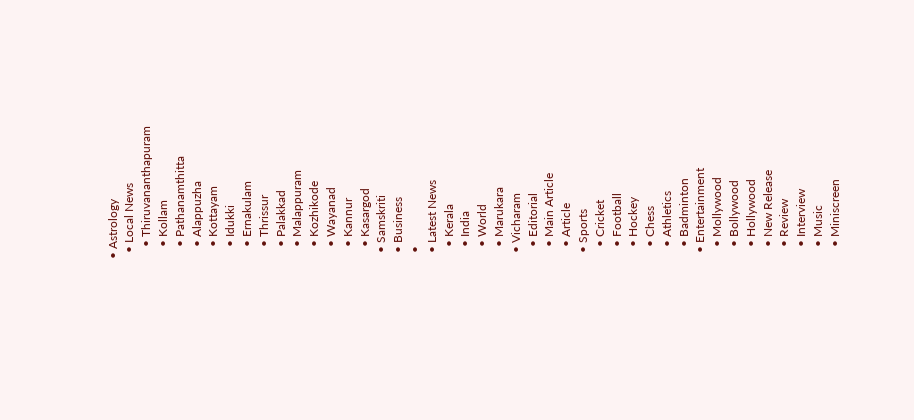• Astrology
  • Local News
    • Thiruvananthapuram
    • Kollam
    • Pathanamthitta
    • Alappuzha
    • Kottayam
    • Idukki
    • Ernakulam
    • Thrissur
    • Palakkad
    • Malappuram
    • Kozhikode
    • Wayanad
    • Kannur
    • Kasargod
  • Samskriti
  • Business
  •
  • Latest News
    • Kerala
    • India
    • World
    • Marukara
  • Vicharam
    • Editorial
    • Main Article
    • Article
  • Sports
    • Cricket
    • Football
    • Hockey
    • Chess
    • Athletics
    • Badminton
  • Entertainment
    • Mollywood
    • Bollywood
    • Hollywood
    • New Release
    • Review
    • Interview
    • Music
    • Miniscreen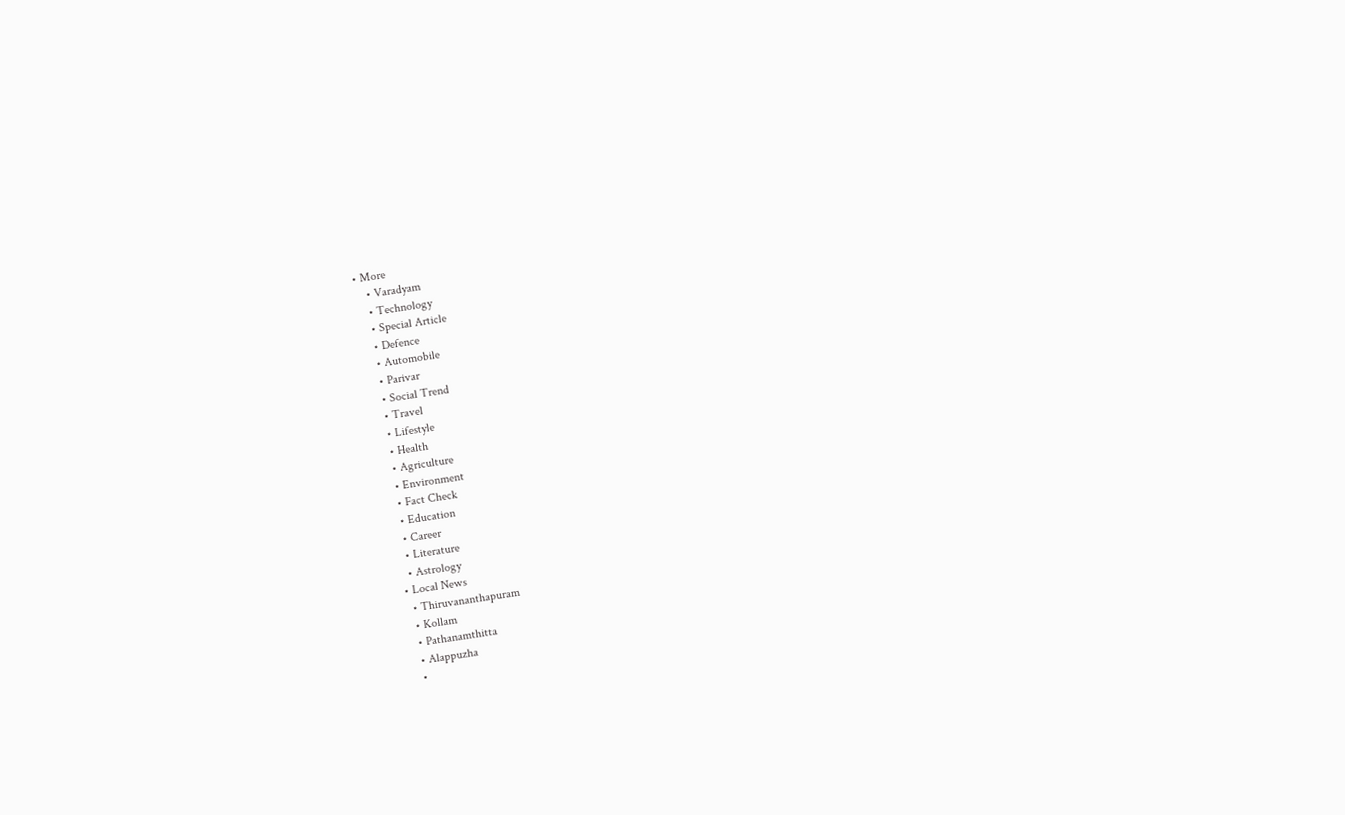• More
    • Varadyam
    • Technology
    • Special Article
    • Defence
    • Automobile
    • Parivar
    • Social Trend
    • Travel
    • Lifestyle
    • Health
    • Agriculture
    • Environment
    • Fact Check
    • Education
    • Career
    • Literature
    • Astrology
  • Local News
    • Thiruvananthapuram
    • Kollam
    • Pathanamthitta
    • Alappuzha
    •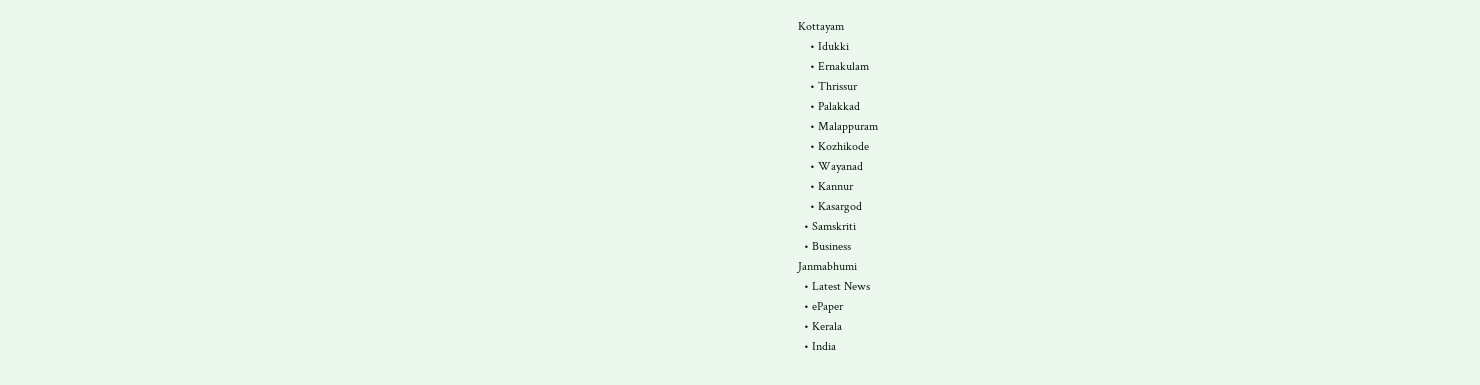Kottayam
    • Idukki
    • Ernakulam
    • Thrissur
    • Palakkad
    • Malappuram
    • Kozhikode
    • Wayanad
    • Kannur
    • Kasargod
  • Samskriti
  • Business
Janmabhumi
  • Latest News
  • ePaper
  • Kerala
  • India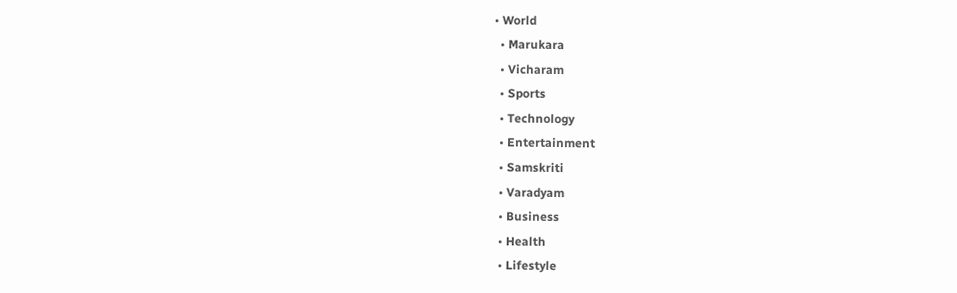• World
  • Marukara
  • Vicharam
  • Sports
  • Technology
  • Entertainment
  • Samskriti
  • Varadyam
  • Business
  • Health
  • Lifestyle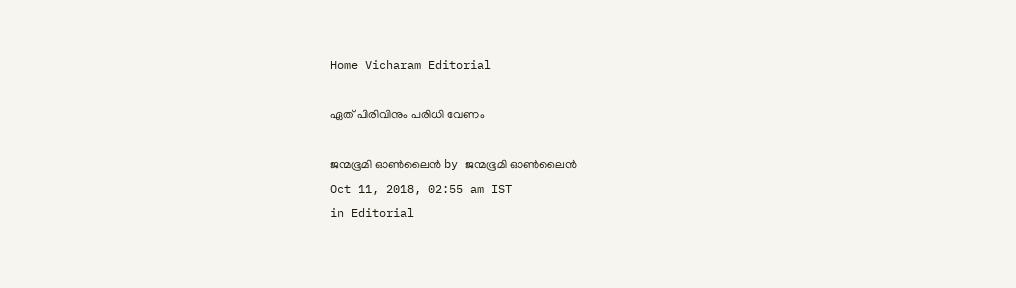Home Vicharam Editorial

ഏത് പിരിവിനും പരിധി വേണം

ജന്മഭൂമി ഓണ്‍ലൈന്‍ by ജന്മഭൂമി ഓണ്‍ലൈന്‍
Oct 11, 2018, 02:55 am IST
in Editorial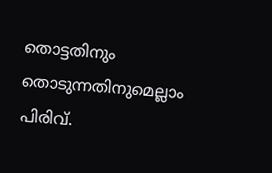തൊട്ടതിനും തൊടുന്നതിനുമെല്ലാം പിരിവ്.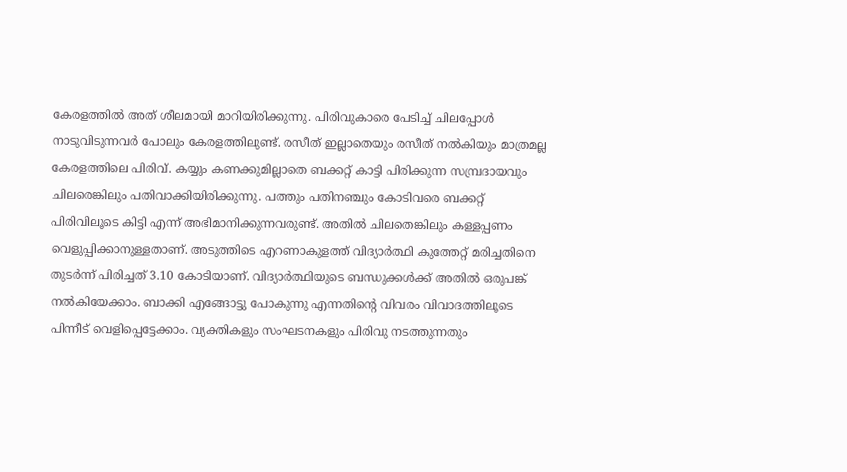കേരളത്തില്‍ അത് ശീലമായി മാറിയിരിക്കുന്നു. പിരിവുകാരെ പേടിച്ച് ചിലപ്പോള്‍ നാടുവിടുന്നവര്‍ പോലും കേരളത്തിലുണ്ട്. രസീത് ഇല്ലാതെയും രസീത് നല്‍കിയും മാത്രമല്ല കേരളത്തിലെ പിരിവ്. കയ്യും കണക്കുമില്ലാതെ ബക്കറ്റ് കാട്ടി പിരിക്കുന്ന സമ്പ്രദായവും ചിലരെങ്കിലും പതിവാക്കിയിരിക്കുന്നു. പത്തും പതിനഞ്ചും കോടിവരെ ബക്കറ്റ് പിരിവിലൂടെ കിട്ടി എന്ന് അഭിമാനിക്കുന്നവരുണ്ട്. അതില്‍ ചിലതെങ്കിലും കള്ളപ്പണം വെളുപ്പിക്കാനുള്ളതാണ്. അടുത്തിടെ എറണാകുളത്ത് വിദ്യാര്‍ത്ഥി കുത്തേറ്റ് മരിച്ചതിനെ തുടര്‍ന്ന് പിരിച്ചത് 3.10 കോടിയാണ്. വിദ്യാര്‍ത്ഥിയുടെ ബന്ധുക്കള്‍ക്ക് അതില്‍ ഒരുപങ്ക് നല്‍കിയേക്കാം. ബാക്കി എങ്ങോട്ടു പോകുന്നു എന്നതിന്റെ വിവരം വിവാദത്തിലൂടെ പിന്നീട് വെളിപ്പെട്ടേക്കാം. വ്യക്തികളും സംഘടനകളും പിരിവു നടത്തുന്നതും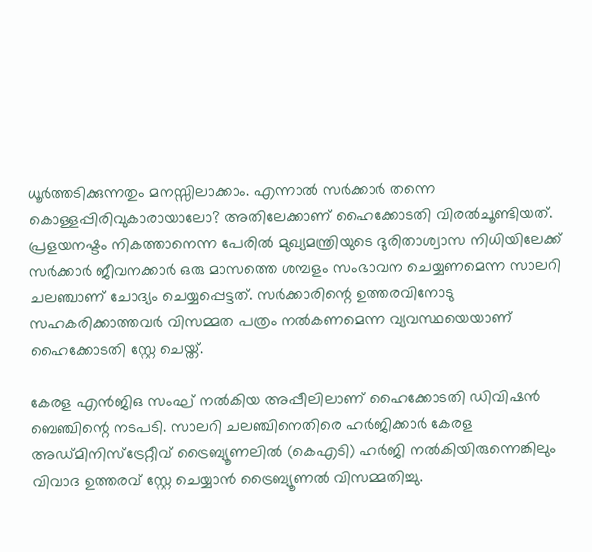ധൂര്‍ത്തടിക്കുന്നതും മനസ്സിലാക്കാം. എന്നാല്‍ സര്‍ക്കാര്‍ തന്നെ കൊള്ളപ്പിരിവുകാരായാലോ? അതിലേക്കാണ് ഹൈക്കോടതി വിരല്‍ചൂണ്ടിയത്. പ്രളയനഷ്ടം നികത്താനെന്ന പേരില്‍ മുഖ്യമന്ത്രിയുടെ ദുരിതാശ്വാസ നിധിയിലേക്ക് സര്‍ക്കാര്‍ ജീവനക്കാര്‍ ഒരു മാസത്തെ ശമ്പളം സംഭാവന ചെയ്യണമെന്ന സാലറി ചലഞ്ചാണ് ചോദ്യം ചെയ്യപ്പെട്ടത്. സര്‍ക്കാരിന്റെ ഉത്തരവിനോടു സഹകരിക്കാത്തവര്‍ വിസമ്മത പത്രം നല്‍കണമെന്ന വ്യവസ്ഥയെയാണ്  ഹൈക്കോടതി സ്റ്റേ ചെയ്ത്.

കേരള എന്‍ജിഒ സംഘ് നല്‍കിയ അപ്പീലിലാണ് ഹൈക്കോടതി ഡിവിഷന്‍ ബെഞ്ചിന്റെ നടപടി. സാലറി ചലഞ്ചിനെതിരെ ഹര്‍ജിക്കാര്‍ കേരള അഡ്മിനിസ്‌ട്രേറ്റീവ് ട്രൈബ്യൂണലില്‍ (കെഎടി) ഹര്‍ജി നല്‍കിയിരുന്നെങ്കിലും വിവാദ ഉത്തരവ് സ്റ്റേ ചെയ്യാന്‍ ട്രൈബ്യൂണല്‍ വിസമ്മതിച്ചു.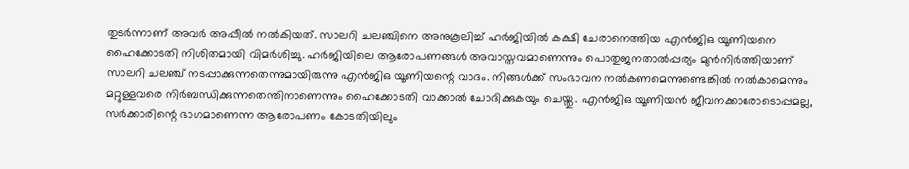തുടര്‍ന്നാണ് അവര്‍ അപ്പീല്‍ നല്‍കിയത്. സാലറി ചലഞ്ചിനെ അനുകൂലിച്ച് ഹര്‍ജിയില്‍ കക്ഷി ചേരാനെത്തിയ എന്‍ജിഒ യൂണിയനെ ഹൈക്കോടതി നിശിതമായി വിമര്‍ശിച്ചു. ഹര്‍ജിയിലെ ആരോപണങ്ങള്‍ അവാസ്തവമാണെന്നും പൊതുജനതാല്‍പ്പര്യം മുന്‍നിര്‍ത്തിയാണ് സാലറി ചലഞ്ച് നടപ്പാക്കുന്നതെന്നുമായിരുന്നു എന്‍ജിഒ യൂണിയന്റെ വാദം. നിങ്ങള്‍ക്ക് സംഭാവന നല്‍കണമെന്നുണ്ടെങ്കില്‍ നല്‍കാമെന്നും മറ്റുള്ളവരെ നിര്‍ബന്ധിക്കുന്നതെന്തിനാണെന്നും ഹൈക്കോടതി വാക്കാല്‍ ചോദിക്കുകയും ചെയ്തു. എന്‍ജിഒ യൂണിയന്‍ ജീവനക്കാരോടൊപ്പമല്ല, സര്‍ക്കാരിന്റെ ഭാഗമാണെന്ന ആരോപണം കോടതിയിലും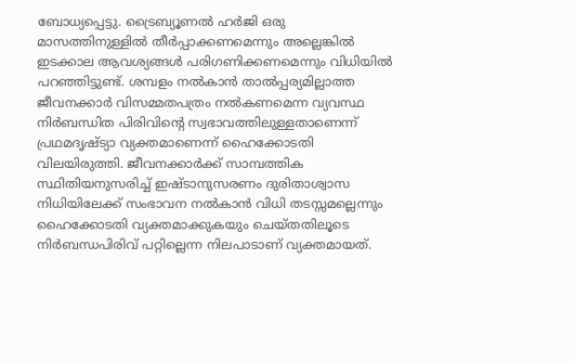ബോധ്യപ്പെട്ടു. ട്രൈബ്യൂണല്‍ ഹര്‍ജി ഒരു മാസത്തിനുള്ളില്‍ തീര്‍പ്പാക്കണമെന്നും അല്ലെങ്കില്‍ ഇടക്കാല ആവശ്യങ്ങള്‍ പരിഗണിക്കണമെന്നും വിധിയില്‍ പറഞ്ഞിട്ടുണ്ട്. ശമ്പളം നല്‍കാന്‍ താല്‍പ്പര്യമില്ലാത്ത ജീവനക്കാര്‍ വിസമ്മതപത്രം നല്‍കണമെന്ന വ്യവസ്ഥ നിര്‍ബന്ധിത പിരിവിന്റെ സ്വഭാവത്തിലുള്ളതാണെന്ന് പ്രഥമദൃഷ്ട്യാ വ്യക്തമാണെന്ന് ഹൈക്കോടതി വിലയിരുത്തി. ജീവനക്കാര്‍ക്ക് സാമ്പത്തിക സ്ഥിതിയനുസരിച്ച് ഇഷ്ടാനുസരണം ദുരിതാശ്വാസ നിധിയിലേക്ക് സംഭാവന നല്‍കാന്‍ വിധി തടസ്സമല്ലെന്നും ഹൈക്കോടതി വ്യക്തമാക്കുകയും ചെയ്തതിലൂടെ നിര്‍ബന്ധപിരിവ് പറ്റില്ലെന്ന നിലപാടാണ് വ്യക്തമായത്.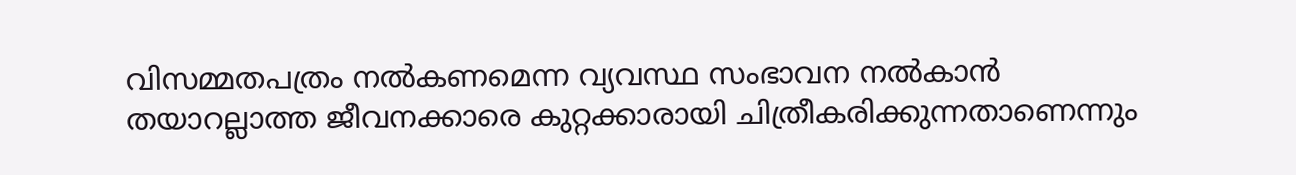വിസമ്മതപത്രം നല്‍കണമെന്ന വ്യവസ്ഥ സംഭാവന നല്‍കാന്‍ തയാറല്ലാത്ത ജീവനക്കാരെ കുറ്റക്കാരായി ചിത്രീകരിക്കുന്നതാണെന്നും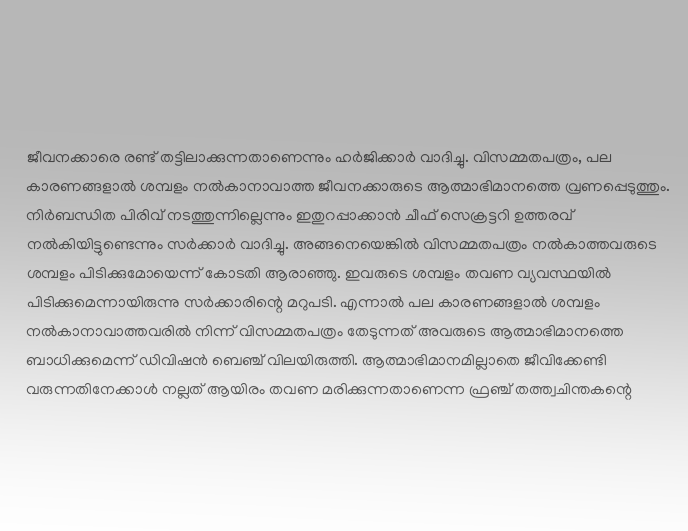ജീവനക്കാരെ രണ്ട് തട്ടിലാക്കുന്നതാണെന്നും ഹര്‍ജിക്കാര്‍ വാദിച്ചു. വിസമ്മതപത്രം, പല കാരണങ്ങളാല്‍ ശമ്പളം നല്‍കാനാവാത്ത ജീവനക്കാരുടെ ആത്മാഭിമാനത്തെ വ്രണപ്പെടുത്തും. നിര്‍ബന്ധിത പിരിവ് നടത്തുന്നില്ലെന്നും ഇതുറപ്പാക്കാന്‍ ചീഫ് സെക്രട്ടറി ഉത്തരവ് നല്‍കിയിട്ടുണ്ടെന്നും സര്‍ക്കാര്‍ വാദിച്ചു. അങ്ങനെയെങ്കില്‍ വിസമ്മതപത്രം നല്‍കാത്തവരുടെ ശമ്പളം പിടിക്കുമോയെന്ന് കോടതി ആരാഞ്ഞു. ഇവരുടെ ശമ്പളം തവണ വ്യവസ്ഥയില്‍ പിടിക്കുമെന്നായിരുന്നു സര്‍ക്കാരിന്റെ മറുപടി. എന്നാല്‍ പല കാരണങ്ങളാല്‍ ശമ്പളം നല്‍കാനാവാത്തവരില്‍ നിന്ന് വിസമ്മതപത്രം തേടുന്നത് അവരുടെ ആത്മാഭിമാനത്തെ ബാധിക്കുമെന്ന് ഡിവിഷന്‍ ബെഞ്ച് വിലയിരുത്തി. ആത്മാഭിമാനമില്ലാതെ ജീവിക്കേണ്ടി വരുന്നതിനേക്കാള്‍ നല്ലത് ആയിരം തവണ മരിക്കുന്നതാണെന്ന ഫ്രഞ്ച് തത്ത്വചിന്തകന്റെ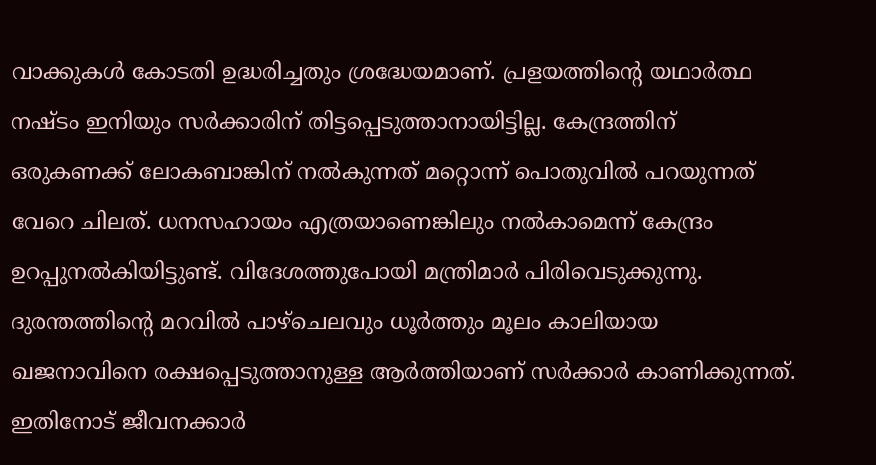വാക്കുകള്‍ കോടതി ഉദ്ധരിച്ചതും ശ്രദ്ധേയമാണ്. പ്രളയത്തിന്റെ യഥാര്‍ത്ഥ നഷ്ടം ഇനിയും സര്‍ക്കാരിന് തിട്ടപ്പെടുത്താനായിട്ടില്ല. കേന്ദ്രത്തിന് ഒരുകണക്ക് ലോകബാങ്കിന് നല്‍കുന്നത് മറ്റൊന്ന് പൊതുവില്‍ പറയുന്നത് വേറെ ചിലത്. ധനസഹായം എത്രയാണെങ്കിലും നല്‍കാമെന്ന് കേന്ദ്രം ഉറപ്പുനല്‍കിയിട്ടുണ്ട്. വിദേശത്തുപോയി മന്ത്രിമാര്‍ പിരിവെടുക്കുന്നു. ദുരന്തത്തിന്റെ മറവില്‍ പാഴ്‌ചെലവും ധൂര്‍ത്തും മൂലം കാലിയായ ഖജനാവിനെ രക്ഷപ്പെടുത്താനുള്ള ആര്‍ത്തിയാണ് സര്‍ക്കാര്‍ കാണിക്കുന്നത്. ഇതിനോട് ജീവനക്കാര്‍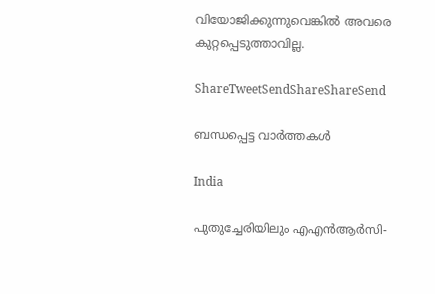വിയോജിക്കുന്നുവെങ്കില്‍ അവരെ കുറ്റപ്പെടുത്താവില്ല.

ShareTweetSendShareShareSend

ബന്ധപ്പെട്ട വാര്‍ത്തകള്‍

India

പുതുച്ചേരിയിലും എഎന്‍ആര്‍സി-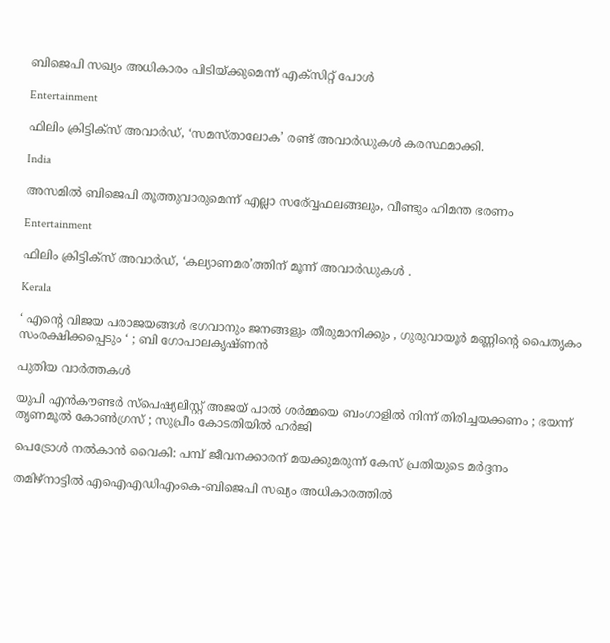ബിജെപി സഖ്യം അധികാരം പിടിയ്‌ക്കുമെന്ന് എക്സിറ്റ് പോള്‍

Entertainment

ഫിലിം ക്രിട്ടിക്സ് അവാർഡ്, ‘സമസ്താലോക’ രണ്ട് അവാർഡുകൾ കരസ്ഥമാക്കി.

India

അസമില്‍ ബിജെപി തൂത്തുവാരുമെന്ന് എല്ലാ സര‍്വ്വേഫലങ്ങലും, വീണ്ടും ഹിമന്ത ഭരണം

Entertainment

ഫിലിം ക്രിട്ടിക്സ് അവാർഡ്, ‘കല്യാണമര’ത്തിന് മൂന്ന് അവാർഡുകൾ .

Kerala

‘ എന്റെ വിജയ പരാജയങ്ങൾ ഭഗവാനും ജനങ്ങളും തീരുമാനിക്കും , ഗുരുവായൂർ മണ്ണിന്റെ പൈതൃകം സംരക്ഷിക്കപ്പെടും ‘ ; ബി ഗോപാലകൃഷ്ണൻ

പുതിയ വാര്‍ത്തകള്‍

യുപി എൻകൗണ്ടർ സ്പെഷ്യലിസ്റ്റ് അജയ് പാൽ ശർമ്മയെ ബംഗാളിൽ നിന്ന് തിരിച്ചയക്കണം ; ഭയന്ന് തൃണമൂൽ കോൺഗ്രസ് ; സുപ്രീം കോടതിയിൽ ഹർജി

പെട്രോള്‍ നല്‍കാന്‍ വൈകി: പമ്പ് ജീവനക്കാരന് മയക്കുമരുന്ന് കേസ് പ്രതിയുടെ മര്‍ദ്ദനം

തമിഴ്നാട്ടില്‍ എഐഎഡിഎംകെ-ബിജെപി സഖ്യം അധികാരത്തില്‍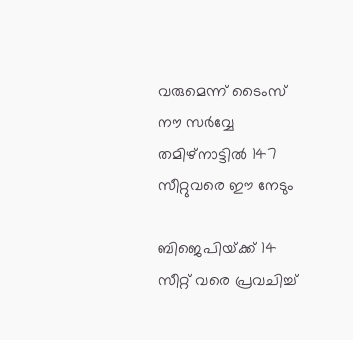വരുമെന്ന് ടൈംസ് നൗ സര്‍വ്വേ തമിഴ്നാട്ടില്‍ 147 സീറ്റുവരെ ഈ നേടും

ബിജെപിയ്‌ക്ക് 14 സീറ്റ് വരെ പ്രവചിച്ച്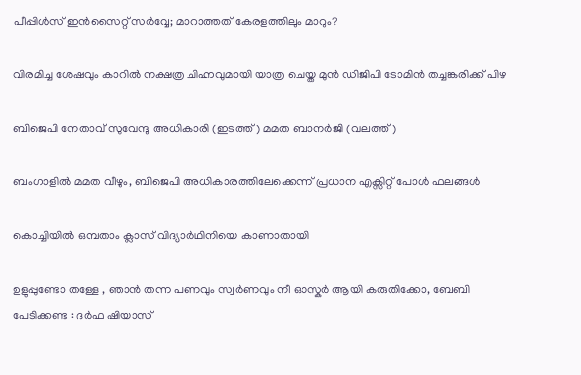പീപ്പിള്‍സ് ഇന്‍സൈറ്റ് സര്‍വ്വേ; മാറാത്തത് കേരളത്തിലും മാറും?

വിരമിച്ച ശേഷവും കാറില്‍ നക്ഷത്ര ചിഹ്നവുമായി യാത്ര ചെയ്ത മുന്‍ ഡിജിപി ടോമിന്‍ തച്ചങ്കരിക്ക് പിഴ

ബിജെപി നേതാവ് സുവേന്ദു അധികാരി (ഇടത്ത്) മമത ബാനര്‍ജി (വലത്ത്)

ബംഗാളില്‍ മമത വീഴും, ബിജെപി അധികാരത്തിലേക്കെന്ന് പ്രധാന എക്സിറ്റ് പോള്‍ ഫലങ്ങള്‍

കൊച്ചിയില്‍ ഒമ്പതാം ക്ലാസ് വിദ്യാര്‍ഥിനിയെ കാണാതായി

ഉളുപ്പുണ്ടോ തള്ളേ , ഞാൻ തന്ന പണവും സ്വര്‍ണവും നീ ഓസ്കർ ആയി കരുതിക്കോ, ബേബി പേടിക്കണ്ട : ദർഫ ഷിയാസ്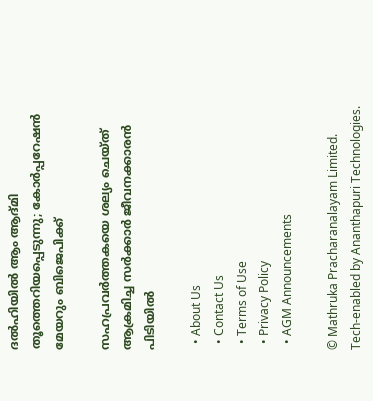ദൽഹിയിൽ ആം ആദ്മി തൂത്തെറിയപ്പെടുന്നു; കോർപ്പറേഷൻ മേയറും ബിജെപിക്ക്

സഹപ്രവര്‍ത്തകയെ ശല്യം ചെയ്ത് ആക്രമിച്ച സര്‍ക്കാര്‍ ജീവനക്കാരന്‍ പിടിയില്‍

  • About Us
  • Contact Us
  • Terms of Use
  • Privacy Policy
  • AGM Announcements

© Mathruka Pracharanalayam Limited.
Tech-enabled by Ananthapuri Technologies.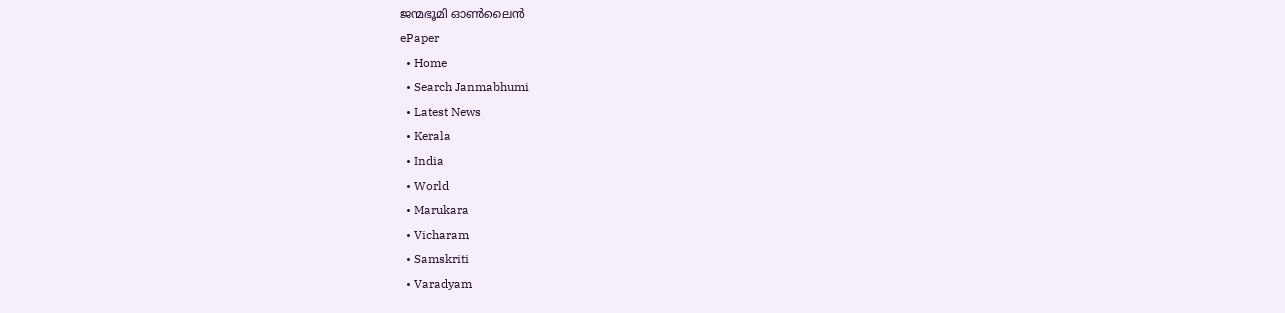ജന്മഭൂമി ഓണ്‍ലൈന്‍
ePaper
  • Home
  • Search Janmabhumi
  • Latest News
  • Kerala
  • India
  • World
  • Marukara
  • Vicharam
  • Samskriti
  • Varadyam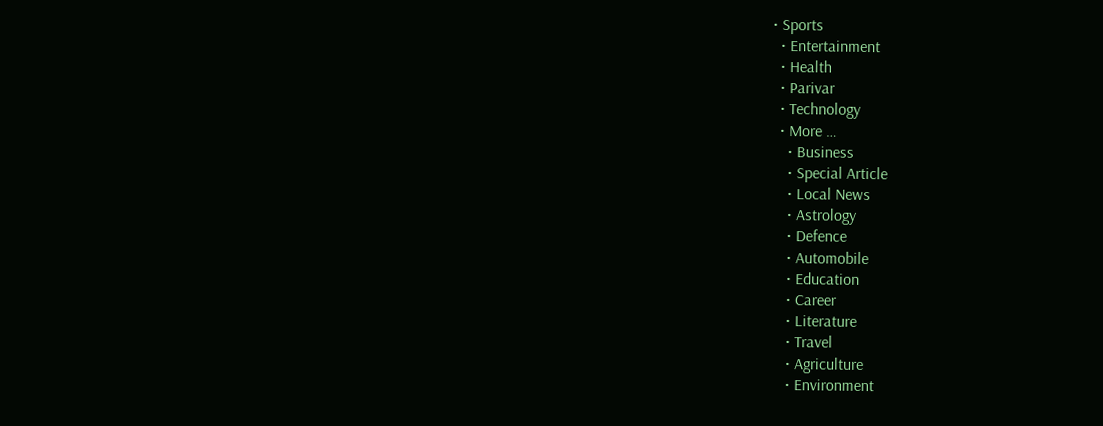• Sports
  • Entertainment
  • Health
  • Parivar
  • Technology
  • More …
    • Business
    • Special Article
    • Local News
    • Astrology
    • Defence
    • Automobile
    • Education
    • Career
    • Literature
    • Travel
    • Agriculture
    • Environment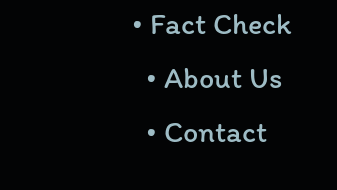• Fact Check
  • About Us
  • Contact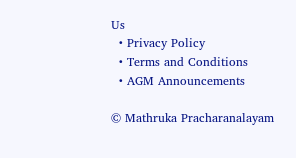Us
  • Privacy Policy
  • Terms and Conditions
  • AGM Announcements

© Mathruka Pracharanalayam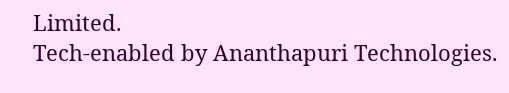Limited.
Tech-enabled by Ananthapuri Technologies.